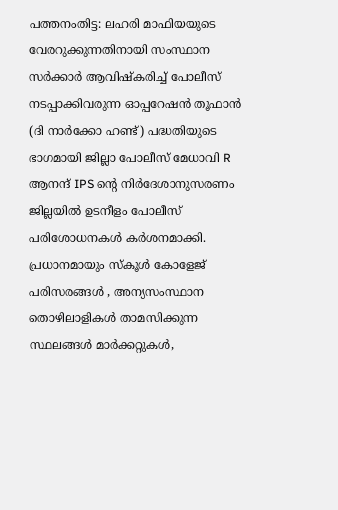പത്തനംതിട്ട: ലഹരി മാഫിയയുടെ വേരറുക്കുന്നതിനായി സംസ്ഥാന സർക്കാർ ആവിഷ്കരിച്ച് പോലീസ് നടപ്പാക്കിവരുന്ന ഓപ്പറേഷൻ തൂഫാൻ (ദി നാർക്കോ ഹണ്ട്) പദ്ധതിയുടെ ഭാഗമായി ജില്ലാ പോലീസ് മേധാവി R ആനന്ദ് IPS ന്റെ നിർദേശാനുസരണം ജില്ലയിൽ ഉടനീളം പോലീസ് പരിശോധനകൾ കർശനമാക്കി. പ്രധാനമായും സ്കൂൾ കോളേജ് പരിസരങ്ങൾ , അന്യസംസ്ഥാന തൊഴിലാളികൾ താമസിക്കുന്ന സ്ഥലങ്ങൾ മാർക്കറ്റുകൾ,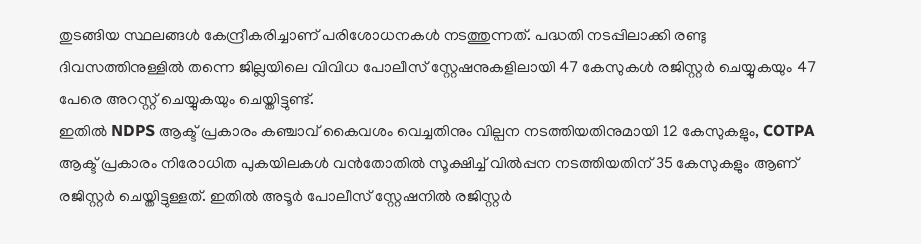തുടങ്ങിയ സ്ഥലങ്ങൾ കേന്ദ്രീകരിച്ചാണ് പരിശോധനകൾ നടത്തുന്നത്. പദ്ധതി നടപ്പിലാക്കി രണ്ടു ദിവസത്തിനുള്ളിൽ തന്നെ ജില്ലയിലെ വിവിധ പോലീസ് സ്റ്റേഷനുകളിലായി 47 കേസുകൾ രജിസ്റ്റർ ചെയ്യുകയും 47 പേരെ അറസ്റ്റ് ചെയ്യുകയും ചെയ്തിട്ടുണ്ട്.
ഇതിൽ NDPS ആക്ട് പ്രകാരം കഞ്ചാവ് കൈവശം വെച്ചതിനും വില്പന നടത്തിയതിനുമായി 12 കേസുകളും, COTPA ആക്ട് പ്രകാരം നിരോധിത പുകയിലകൾ വൻതോതിൽ സൂക്ഷിച്ച് വിൽപ്പന നടത്തിയതിന് 35 കേസുകളും ആണ് രജിസ്റ്റർ ചെയ്തിട്ടുള്ളത്. ഇതിൽ അടൂർ പോലീസ് സ്റ്റേഷനിൽ രജിസ്റ്റർ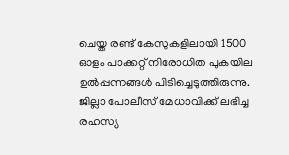ചെയ്ത രണ്ട് കേസുകളിലായി 1500 ഓളം പാക്കറ്റ് നിരോധിത പുകയില ഉൽപ്പന്നങ്ങൾ പിടിച്ചെടുത്തിരുന്നു. ജില്ലാ പോലീസ് മേധാവിക്ക് ലഭിച്ച രഹസ്യ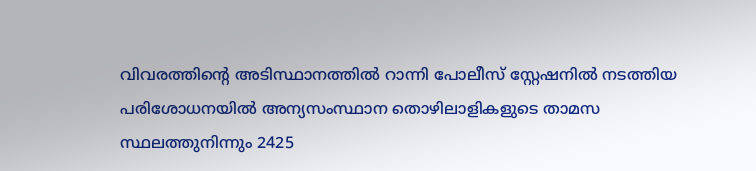വിവരത്തിന്റെ അടിസ്ഥാനത്തിൽ റാന്നി പോലീസ് സ്റ്റേഷനിൽ നടത്തിയ പരിശോധനയിൽ അന്യസംസ്ഥാന തൊഴിലാളികളുടെ താമസ സ്ഥലത്തുനിന്നും 2425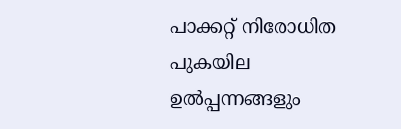പാക്കറ്റ് നിരോധിത പുകയില ഉൽപ്പന്നങ്ങളും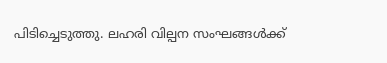പിടിച്ചെടുത്തു. ലഹരി വില്പന സംഘങ്ങൾക്ക്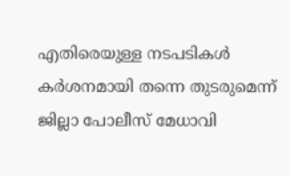എതിരെയുള്ള നടപടികൾ കർശനമായി തന്നെ തുടരുമെന്ന് ജില്ലാ പോലീസ് മേധാവി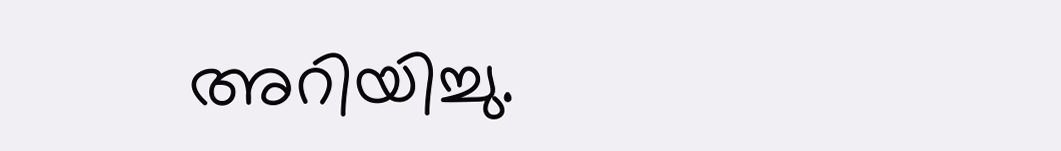അറിയിച്ചു.